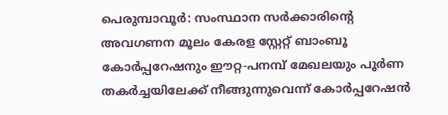പെരുമ്പാവൂർ: സംസ്ഥാന സർക്കാരിന്റെ അവഗണന മൂലം കേരള സ്റ്റേറ്റ് ബാംബൂ കോർപ്പറേഷനും ഈറ്റ-പനമ്പ് മേഖലയും പൂർണ തകർച്ചയിലേക്ക് നീങ്ങുന്നുവെന്ന് കോർപ്പറേഷൻ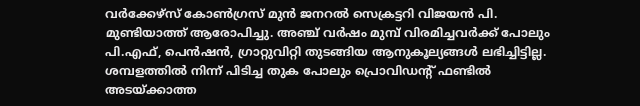വർക്കേഴ്സ് കോൺഗ്രസ് മുൻ ജനറൽ സെക്രട്ടറി വിജയൻ പി. മുണ്ടിയാത്ത് ആരോപിച്ചു. അഞ്ച് വർഷം മുമ്പ് വിരമിച്ചവർക്ക് പോലും പി.എഫ്, പെൻഷൻ, ഗ്രാറ്റുവിറ്റി തുടങ്ങിയ ആനുകൂല്യങ്ങൾ ലഭിച്ചിട്ടില്ല. ശമ്പളത്തിൽ നിന്ന് പിടിച്ച തുക പോലും പ്രൊവിഡന്റ് ഫണ്ടിൽ അടയ്ക്കാത്ത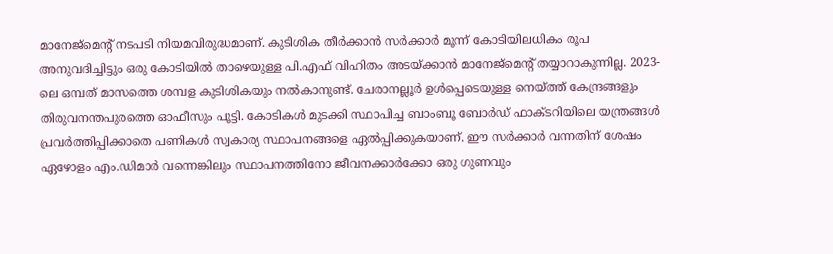മാനേജ്മെന്റ് നടപടി നിയമവിരുദ്ധമാണ്. കുടിശിക തീർക്കാൻ സർക്കാർ മൂന്ന് കോടിയിലധികം രൂപ അനുവദിച്ചിട്ടും ഒരു കോടിയിൽ താഴെയുള്ള പി.എഫ് വിഹിതം അടയ്ക്കാൻ മാനേജ്മെന്റ് തയ്യാറാകുന്നില്ല. 2023-ലെ ഒമ്പത് മാസത്തെ ശമ്പള കുടിശികയും നൽകാനുണ്ട്. ചേരാനല്ലൂർ ഉൾപ്പെടെയുള്ള നെയ്ത്ത് കേന്ദ്രങ്ങളും തിരുവനന്തപുരത്തെ ഓഫീസും പൂട്ടി. കോടികൾ മുടക്കി സ്ഥാപിച്ച ബാംബൂ ബോർഡ് ഫാക്ടറിയിലെ യന്ത്രങ്ങൾ പ്രവർത്തിപ്പിക്കാതെ പണികൾ സ്വകാര്യ സ്ഥാപനങ്ങളെ ഏൽപ്പിക്കുകയാണ്. ഈ സർക്കാർ വന്നതിന് ശേഷം ഏഴോളം എം.ഡിമാർ വന്നെങ്കിലും സ്ഥാപനത്തിനോ ജീവനക്കാർക്കോ ഒരു ഗുണവും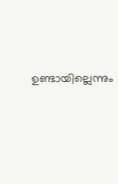ഉണ്ടായില്ലെന്നും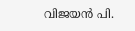വിജയൻ പി.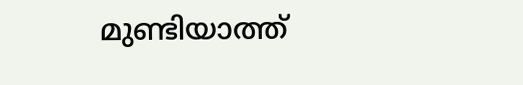മുണ്ടിയാത്ത്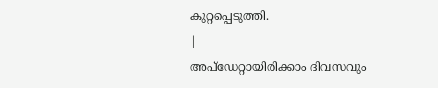കുറ്റപ്പെടുത്തി.
|
അപ്ഡേറ്റായിരിക്കാം ദിവസവും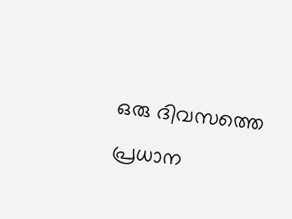ഒരു ദിവസത്തെ പ്രധാന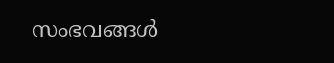സംഭവങ്ങൾ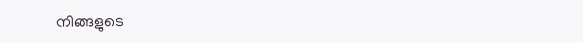നിങ്ങളുടെ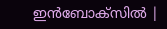ഇൻബോക്സിൽ |